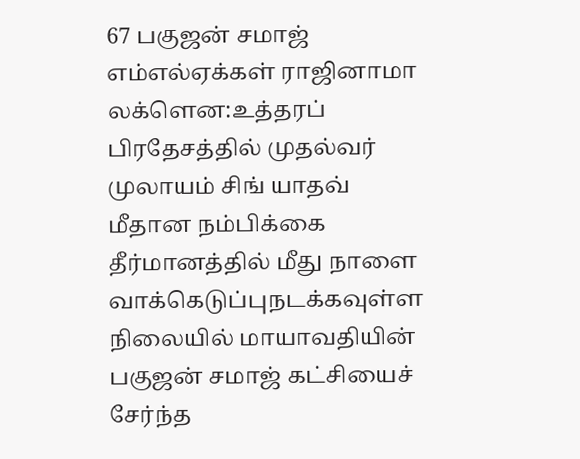67 பகுஜன் சமாஜ் எம்எல்ஏக்கள் ராஜினாமா
லக்ளென:உத்தரப் பிரதேசத்தில் முதல்வர் முலாயம் சிங் யாதவ் மீதான நம்பிக்கை தீர்மானத்தில் மீது நாளை வாக்கெடுப்புநடக்கவுள்ள நிலையில் மாயாவதியின் பகுஜன் சமாஜ் கட்சியைச் சேர்ந்த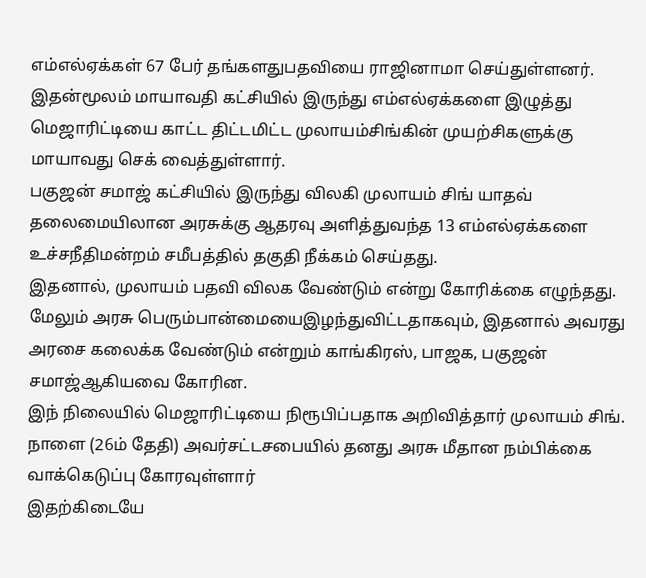எம்எல்ஏக்கள் 67 பேர் தங்களதுபதவியை ராஜினாமா செய்துள்ளனர்.
இதன்மூலம் மாயாவதி கட்சியில் இருந்து எம்எல்ஏக்களை இழுத்து மெஜாரிட்டியை காட்ட திட்டமிட்ட முலாயம்சிங்கின் முயற்சிகளுக்கு மாயாவது செக் வைத்துள்ளார்.
பகுஜன் சமாஜ் கட்சியில் இருந்து விலகி முலாயம் சிங் யாதவ் தலைமையிலான அரசுக்கு ஆதரவு அளித்துவந்த 13 எம்எல்ஏக்களை உச்சநீதிமன்றம் சமீபத்தில் தகுதி நீக்கம் செய்தது.
இதனால், முலாயம் பதவி விலக வேண்டும் என்று கோரிக்கை எழுந்தது. மேலும் அரசு பெரும்பான்மையைஇழந்துவிட்டதாகவும், இதனால் அவரது அரசை கலைக்க வேண்டும் என்றும் காங்கிரஸ், பாஜக, பகுஜன் சமாஜ்ஆகியவை கோரின.
இந் நிலையில் மெஜாரிட்டியை நிரூபிப்பதாக அறிவித்தார் முலாயம் சிங். நாளை (26ம் தேதி) அவர்சட்டசபையில் தனது அரசு மீதான நம்பிக்கை வாக்கெடுப்பு கோரவுள்ளார்
இதற்கிடையே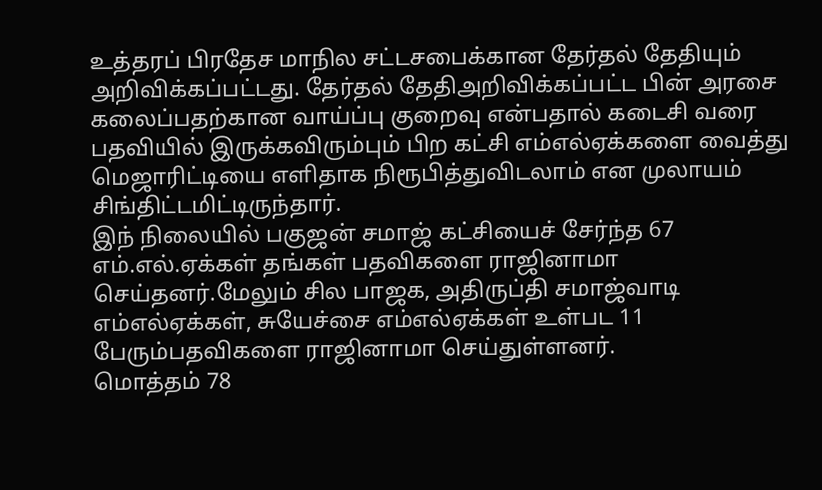உத்தரப் பிரதேச மாநில சட்டசபைக்கான தேர்தல் தேதியும் அறிவிக்கப்பட்டது. தேர்தல் தேதிஅறிவிக்கப்பட்ட பின் அரசை கலைப்பதற்கான வாய்ப்பு குறைவு என்பதால் கடைசி வரை பதவியில் இருக்கவிரும்பும் பிற கட்சி எம்எல்ஏக்களை வைத்து மெஜாரிட்டியை எளிதாக நிரூபித்துவிடலாம் என முலாயம் சிங்திட்டமிட்டிருந்தார்.
இந் நிலையில் பகுஜன் சமாஜ் கட்சியைச் சேர்ந்த 67 எம்.எல்.ஏக்கள் தங்கள் பதவிகளை ராஜினாமா செய்தனர்.மேலும் சில பாஜக, அதிருப்தி சமாஜ்வாடி எம்எல்ஏக்கள், சுயேச்சை எம்எல்ஏக்கள் உள்பட 11 பேரும்பதவிகளை ராஜினாமா செய்துள்ளனர்.
மொத்தம் 78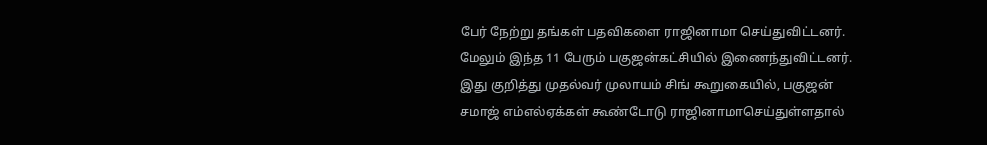பேர் நேற்று தங்கள் பதவிகளை ராஜினாமா செய்துவிட்டனர். மேலும் இந்த 11 பேரும் பகுஜன்கட்சியில் இணைந்துவிட்டனர்.
இது குறித்து முதல்வர் முலாயம் சிங் கூறுகையில், பகுஜன் சமாஜ் எம்எல்ஏக்கள் கூண்டோடு ராஜினாமாசெய்துள்ளதால்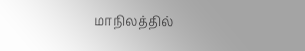மாநிலத்தில்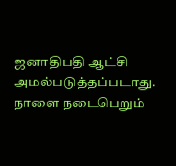ஜனாதிபதி ஆட்சி அமல்படுத்தப்படாது. நாளை நடைபெறும்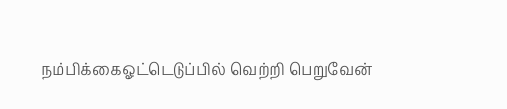நம்பிக்கைஓட்டெடுப்பில் வெற்றி பெறுவேன்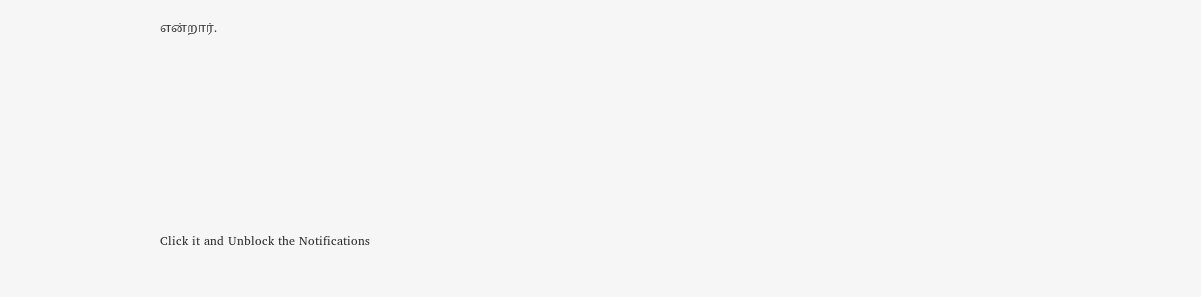என்றார்.












Click it and Unblock the Notifications